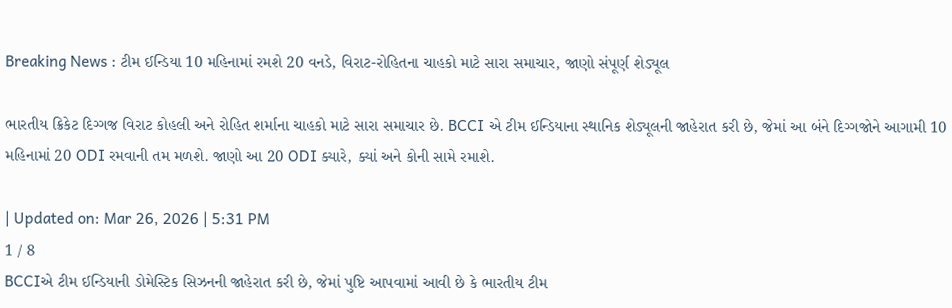Breaking News : ટીમ ઈન્ડિયા 10 મહિનામાં રમશે 20 વનડે, વિરાટ-રોહિતના ચાહકો માટે સારા સમાચાર, જાણો સંપૂર્ણ શેડ્યૂલ

ભારતીય ક્રિકેટ દિગ્ગજ વિરાટ કોહલી અને રોહિત શર્માના ચાહકો માટે સારા સમાચાર છે. BCCI એ ટીમ ઈન્ડિયાના સ્થાનિક શેડ્યૂલની જાહેરાત કરી છે, જેમાં આ બંને દિગ્ગજોને આગામી 10 મહિનામાં 20 ODI રમવાની તમ મળશે. જાણો આ 20 ODI ક્યારે, ક્યાં અને કોની સામે રમાશે.

| Updated on: Mar 26, 2026 | 5:31 PM
1 / 8
BCCIએ ટીમ ઈન્ડિયાની ડોમેસ્ટિક સિઝનની જાહેરાત કરી છે, જેમાં પુષ્ટિ આપવામાં આવી છે કે ભારતીય ટીમ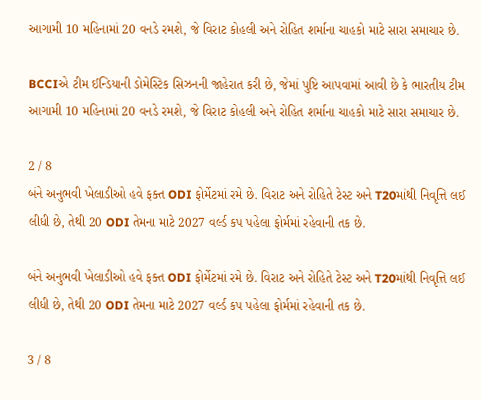આગામી 10 મહિનામાં 20 વનડે રમશે, જે વિરાટ કોહલી અને રોહિત શર્માના ચાહકો માટે સારા સમાચાર છે.

BCCIએ ટીમ ઈન્ડિયાની ડોમેસ્ટિક સિઝનની જાહેરાત કરી છે, જેમાં પુષ્ટિ આપવામાં આવી છે કે ભારતીય ટીમ આગામી 10 મહિનામાં 20 વનડે રમશે, જે વિરાટ કોહલી અને રોહિત શર્માના ચાહકો માટે સારા સમાચાર છે.

2 / 8
બંને અનુભવી ખેલાડીઓ હવે ફક્ત ODI ફોર્મેટમાં રમે છે. વિરાટ અને રોહિતે ટેસ્ટ અને T20માંથી નિવૃત્તિ લઈ લીધી છે, તેથી 20 ODI તેમના માટે 2027 વર્લ્ડ કપ પહેલા ફોર્મમાં રહેવાની તક છે.

બંને અનુભવી ખેલાડીઓ હવે ફક્ત ODI ફોર્મેટમાં રમે છે. વિરાટ અને રોહિતે ટેસ્ટ અને T20માંથી નિવૃત્તિ લઈ લીધી છે, તેથી 20 ODI તેમના માટે 2027 વર્લ્ડ કપ પહેલા ફોર્મમાં રહેવાની તક છે.

3 / 8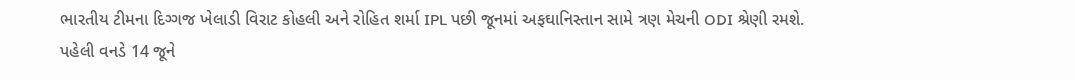ભારતીય ટીમના દિગ્ગજ ખેલાડી વિરાટ કોહલી અને રોહિત શર્મા IPL પછી જૂનમાં અફઘાનિસ્તાન સામે ત્રણ મેચની ODI શ્રેણી રમશે. પહેલી વનડે 14 જૂને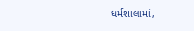ધર્મશાલામાં,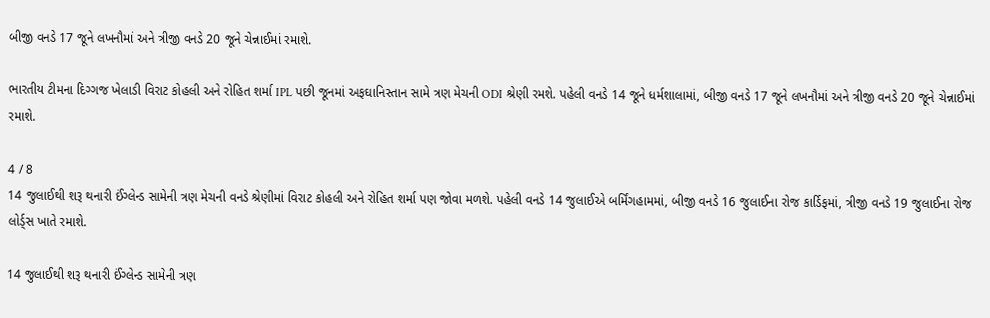બીજી વનડે 17 જૂને લખનૌમાં અને ત્રીજી વનડે 20 જૂને ચેન્નાઈમાં રમાશે.

ભારતીય ટીમના દિગ્ગજ ખેલાડી વિરાટ કોહલી અને રોહિત શર્મા IPL પછી જૂનમાં અફઘાનિસ્તાન સામે ત્રણ મેચની ODI શ્રેણી રમશે. પહેલી વનડે 14 જૂને ધર્મશાલામાં, બીજી વનડે 17 જૂને લખનૌમાં અને ત્રીજી વનડે 20 જૂને ચેન્નાઈમાં રમાશે.

4 / 8
14 જુલાઈથી શરૂ થનારી ઈંગ્લેન્ડ સામેની ત્રણ મેચની વનડે શ્રેણીમાં વિરાટ કોહલી અને રોહિત શર્મા પણ જોવા મળશે. પહેલી વનડે 14 જુલાઈએ બર્મિંગહામમાં, બીજી વનડે 16 જુલાઈના રોજ કાર્ડિફમાં, ત્રીજી વનડે 19 જુલાઈના રોજ લોર્ડ્સ ખાતે રમાશે.

14 જુલાઈથી શરૂ થનારી ઈંગ્લેન્ડ સામેની ત્રણ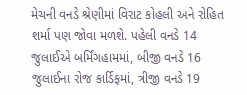મેચની વનડે શ્રેણીમાં વિરાટ કોહલી અને રોહિત શર્મા પણ જોવા મળશે. પહેલી વનડે 14 જુલાઈએ બર્મિંગહામમાં, બીજી વનડે 16 જુલાઈના રોજ કાર્ડિફમાં, ત્રીજી વનડે 19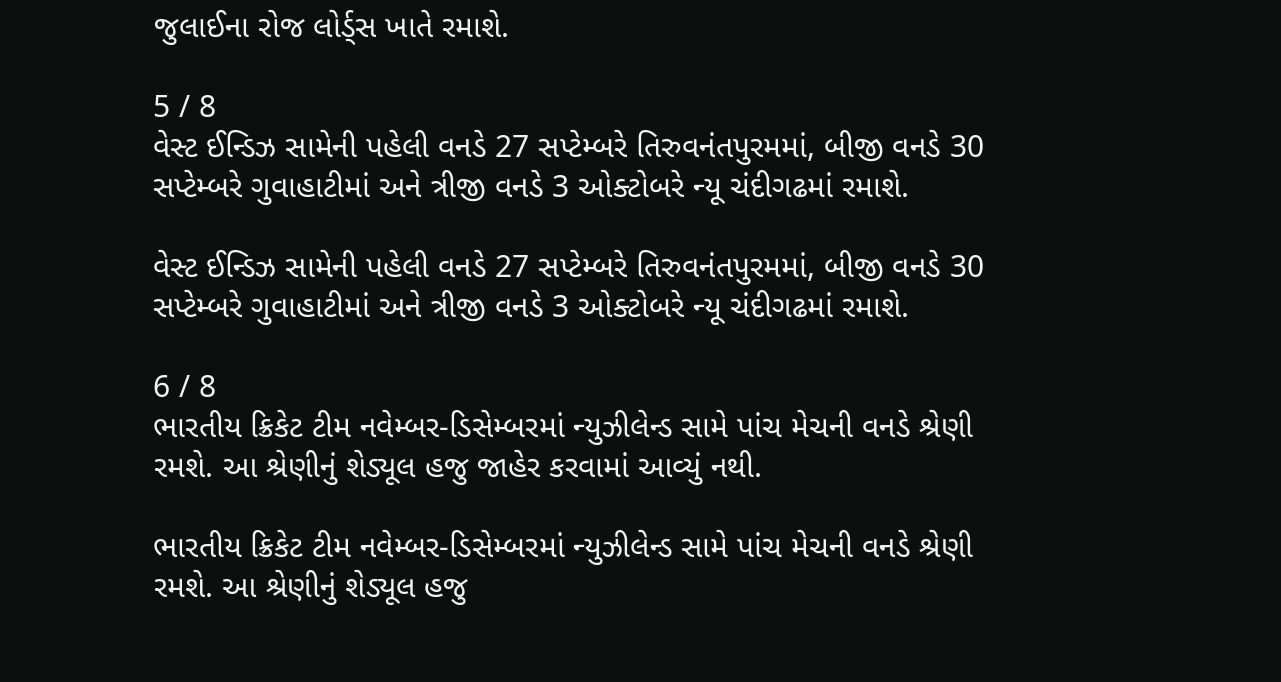જુલાઈના રોજ લોર્ડ્સ ખાતે રમાશે.

5 / 8
વેસ્ટ ઈન્ડિઝ સામેની પહેલી વનડે 27 સપ્ટેમ્બરે તિરુવનંતપુરમમાં, બીજી વનડે 30 સપ્ટેમ્બરે ગુવાહાટીમાં અને ત્રીજી વનડે 3 ઓક્ટોબરે ન્યૂ ચંદીગઢમાં રમાશે.

વેસ્ટ ઈન્ડિઝ સામેની પહેલી વનડે 27 સપ્ટેમ્બરે તિરુવનંતપુરમમાં, બીજી વનડે 30 સપ્ટેમ્બરે ગુવાહાટીમાં અને ત્રીજી વનડે 3 ઓક્ટોબરે ન્યૂ ચંદીગઢમાં રમાશે.

6 / 8
ભારતીય ક્રિકેટ ટીમ નવેમ્બર-ડિસેમ્બરમાં ન્યુઝીલેન્ડ સામે પાંચ મેચની વનડે શ્રેણી રમશે. આ શ્રેણીનું શેડ્યૂલ હજુ જાહેર કરવામાં આવ્યું નથી.

ભારતીય ક્રિકેટ ટીમ નવેમ્બર-ડિસેમ્બરમાં ન્યુઝીલેન્ડ સામે પાંચ મેચની વનડે શ્રેણી રમશે. આ શ્રેણીનું શેડ્યૂલ હજુ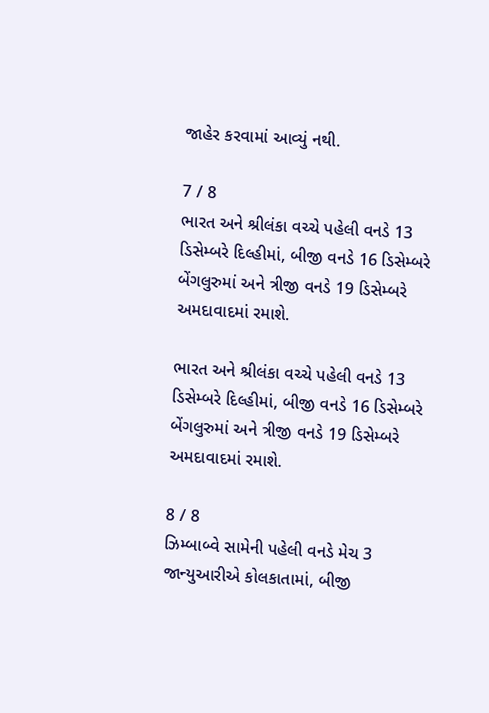જાહેર કરવામાં આવ્યું નથી.

7 / 8
ભારત અને શ્રીલંકા વચ્ચે પહેલી વનડે 13 ડિસેમ્બરે દિલ્હીમાં, બીજી વનડે 16 ડિસેમ્બરે બેંગલુરુમાં અને ત્રીજી વનડે 19 ડિસેમ્બરે અમદાવાદમાં રમાશે.

ભારત અને શ્રીલંકા વચ્ચે પહેલી વનડે 13 ડિસેમ્બરે દિલ્હીમાં, બીજી વનડે 16 ડિસેમ્બરે બેંગલુરુમાં અને ત્રીજી વનડે 19 ડિસેમ્બરે અમદાવાદમાં રમાશે.

8 / 8
ઝિમ્બાબ્વે સામેની પહેલી વનડે મેચ 3 જાન્યુઆરીએ કોલકાતામાં, બીજી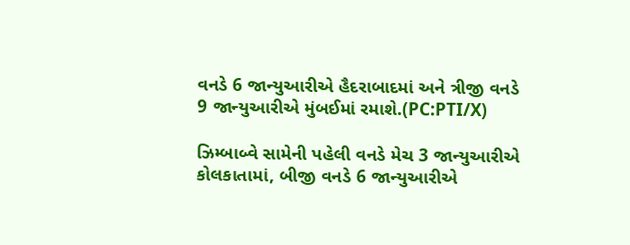વનડે 6 જાન્યુઆરીએ હૈદરાબાદમાં અને ત્રીજી વનડે 9 જાન્યુઆરીએ મુંબઈમાં રમાશે.(PC:PTI/X)

ઝિમ્બાબ્વે સામેની પહેલી વનડે મેચ 3 જાન્યુઆરીએ કોલકાતામાં, બીજી વનડે 6 જાન્યુઆરીએ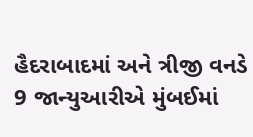હૈદરાબાદમાં અને ત્રીજી વનડે 9 જાન્યુઆરીએ મુંબઈમાં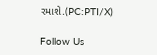રમાશે.(PC:PTI/X)

Follow Us